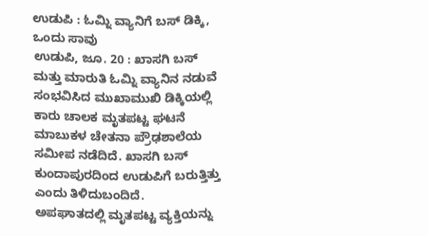ಉಡುಪಿ : ಓಮ್ನಿ ವ್ಯಾನಿಗೆ ಬಸ್ ಡಿಕ್ಕಿ, ಒಂದು ಸಾವು
ಉಡುಪಿ, ಜೂ. 20 : ಖಾಸಗಿ ಬಸ್ ಮತ್ತು ಮಾರುತಿ ಓಮ್ನಿ ವ್ಯಾನಿನ ನಡುವೆ ಸಂಭವಿಸಿದ ಮುಖಾಮುಖಿ ಡಿಕ್ಕಿಯಲ್ಲಿ ಕಾರು ಚಾಲಕ ಮೃತಪಟ್ಟ ಘಟನೆ ಮಾಬುಕಳ ಚೇತನಾ ಪ್ರೌಢಶಾಲೆಯ ಸಮೀಪ ನಡೆದಿದೆ. ಖಾಸಗಿ ಬಸ್ ಕುಂದಾಪುರದಿಂದ ಉಡುಪಿಗೆ ಬರುತ್ತಿತ್ತು ಎಂದು ತಿಳಿದುಬಂದಿದೆ.
ಅಪಘಾತದಲ್ಲಿ ಮೃತಪಟ್ಟ ವ್ಯಕ್ತಿಯನ್ನು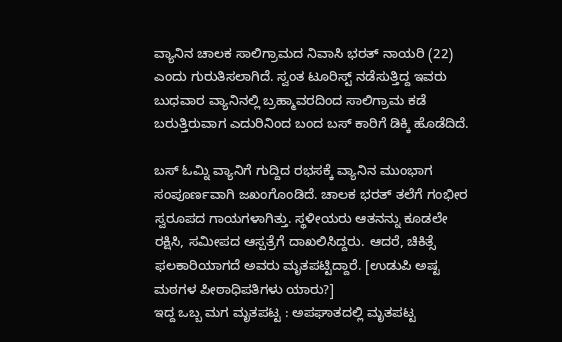ವ್ಯಾನಿನ ಚಾಲಕ ಸಾಲಿಗ್ರಾಮದ ನಿವಾಸಿ ಭರತ್ ನಾಯರಿ (22) ಎಂದು ಗುರುತಿಸಲಾಗಿದೆ. ಸ್ವಂತ ಟೂರಿಸ್ಟ್ ನಡೆಸುತ್ತಿದ್ದ ಇವರು ಬುಧವಾರ ವ್ಯಾನಿನಲ್ಲಿ ಬ್ರಹ್ಮಾವರದಿಂದ ಸಾಲಿಗ್ರಾಮ ಕಡೆ ಬರುತ್ತಿರುವಾಗ ಎದುರಿನಿಂದ ಬಂದ ಬಸ್ ಕಾರಿಗೆ ಡಿಕ್ಕಿ ಹೊಡೆದಿದೆ.

ಬಸ್ ಓಮ್ನಿ ವ್ಯಾನಿಗೆ ಗುದ್ದಿದ ರಭಸಕ್ಕೆ ವ್ಯಾನಿನ ಮುಂಭಾಗ ಸಂಪೂರ್ಣವಾಗಿ ಜಖಂಗೊಂಡಿದೆ. ಚಾಲಕ ಭರತ್ ತಲೆಗೆ ಗಂಭೀರ ಸ್ವರೂಪದ ಗಾಯಗಳಾಗಿತ್ತು. ಸ್ಥಳೀಯರು ಆತನನ್ನು ಕೂಡಲೇ ರಕ್ಷಿಸಿ, ಸಮೀಪದ ಆಸ್ಪತ್ರೆಗೆ ದಾಖಲಿಸಿದ್ದರು. ಆದರೆ, ಚಿಕಿತ್ಸೆ ಫಲಕಾರಿಯಾಗದೆ ಅವರು ಮೃತಪಟ್ಟಿದ್ದಾರೆ. [ಉಡುಪಿ ಅಷ್ಟ ಮಠಗಳ ಪೀಠಾಧಿಪತಿಗಳು ಯಾರು?]
ಇದ್ದ ಒಬ್ಬ ಮಗ ಮೃತಪಟ್ಟ : ಅಪಘಾತದಲ್ಲಿ ಮೃತಪಟ್ಟ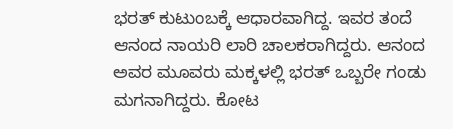ಭರತ್ ಕುಟುಂಬಕ್ಕೆ ಆಧಾರವಾಗಿದ್ದ. ಇವರ ತಂದೆ ಆನಂದ ನಾಯರಿ ಲಾರಿ ಚಾಲಕರಾಗಿದ್ದರು. ಆನಂದ ಅವರ ಮೂವರು ಮಕ್ಕಳಲ್ಲಿ ಭರತ್ ಒಬ್ಬರೇ ಗಂಡು ಮಗನಾಗಿದ್ದರು. ಕೋಟ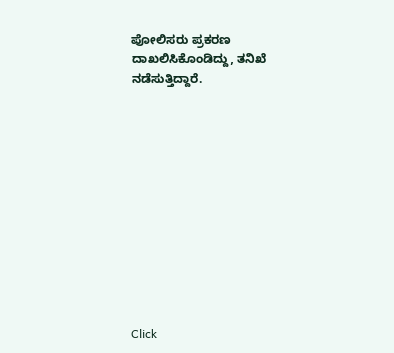ಪೋಲಿಸರು ಪ್ರಕರಣ ದಾಖಲಿಸಿಕೊಂಡಿದ್ದು, ತನಿಖೆ ನಡೆಸುತ್ತಿದ್ದಾರೆ.












Click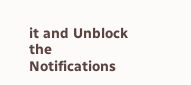it and Unblock the Notifications